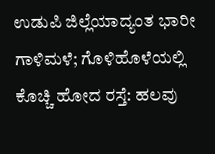ಉಡುಪಿ ಜಿಲ್ಲೆಯಾದ್ಯಂತ ಭಾರೀ ಗಾಳಿಮಳೆ; ಗೊಳಿಹೊಳೆಯಲ್ಲಿ ಕೊಚ್ಚಿ ಹೋದ ರಸ್ತೆ: ಹಲವು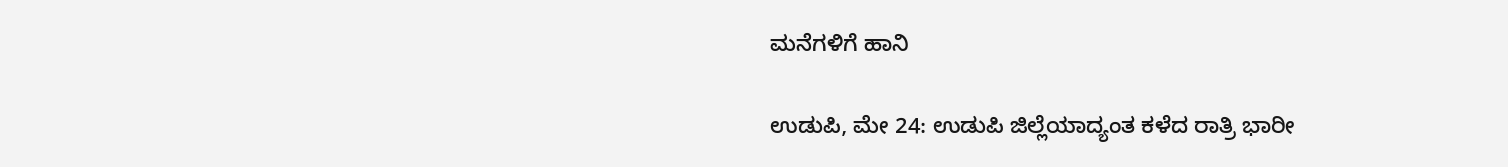ಮನೆಗಳಿಗೆ ಹಾನಿ

ಉಡುಪಿ, ಮೇ 24: ಉಡುಪಿ ಜಿಲ್ಲೆಯಾದ್ಯಂತ ಕಳೆದ ರಾತ್ರಿ ಭಾರೀ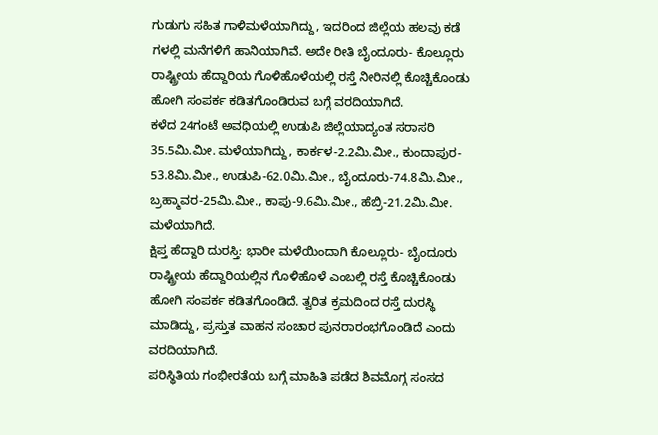ಗುಡುಗು ಸಹಿತ ಗಾಳಿಮಳೆಯಾಗಿದ್ದು, ಇದರಿಂದ ಜಿಲ್ಲೆಯ ಹಲವು ಕಡೆ ಗಳಲ್ಲಿ ಮನೆಗಳಿಗೆ ಹಾನಿಯಾಗಿವೆ. ಅದೇ ರೀತಿ ಬೈಂದೂರು- ಕೊಲ್ಲೂರು ರಾಷ್ಟ್ರೀಯ ಹೆದ್ದಾರಿಯ ಗೊಳಿಹೊಳೆಯಲ್ಲಿ ರಸ್ತೆ ನೀರಿನಲ್ಲಿ ಕೊಚ್ಚಿಕೊಂಡು ಹೋಗಿ ಸಂಪರ್ಕ ಕಡಿತಗೊಂಡಿರುವ ಬಗ್ಗೆ ವರದಿಯಾಗಿದೆ.
ಕಳೆದ 24ಗಂಟೆ ಅವಧಿಯಲ್ಲಿ ಉಡುಪಿ ಜಿಲ್ಲೆಯಾದ್ಯಂತ ಸರಾಸರಿ 35.5ಮಿ.ಮೀ. ಮಳೆಯಾಗಿದ್ದು, ಕಾರ್ಕಳ-2.2ಮಿ.ಮೀ., ಕುಂದಾಪುರ- 53.8ಮಿ.ಮೀ., ಉಡುಪಿ-62.0ಮಿ.ಮೀ., ಬೈಂದೂರು-74.8ಮಿ.ಮೀ., ಬ್ರಹ್ಮಾವರ-25ಮಿ.ಮೀ., ಕಾಪು-9.6ಮಿ.ಮೀ., ಹೆಬ್ರಿ-21.2ಮಿ.ಮೀ. ಮಳೆಯಾಗಿದೆ.
ಕ್ಷಿಪ್ತ ಹೆದ್ದಾರಿ ದುರಸ್ತಿ: ಭಾರೀ ಮಳೆಯಿಂದಾಗಿ ಕೊಲ್ಲೂರು- ಬೈಂದೂರು ರಾಷ್ಟ್ರೀಯ ಹೆದ್ದಾರಿಯಲ್ಲಿನ ಗೊಳಿಹೊಳೆ ಎಂಬಲ್ಲಿ ರಸ್ತೆ ಕೊಚ್ಚಿಕೊಂಡು ಹೋಗಿ ಸಂಪರ್ಕ ಕಡಿತಗೊಂಡಿದೆ. ತ್ವರಿತ ಕ್ರಮದಿಂದ ರಸ್ತೆ ದುರಸ್ಥಿ ಮಾಡಿದ್ದು, ಪ್ರಸ್ತುತ ವಾಹನ ಸಂಚಾರ ಪುನರಾರಂಭಗೊಂಡಿದೆ ಎಂದು ವರದಿಯಾಗಿದೆ.
ಪರಿಸ್ಥಿತಿಯ ಗಂಭೀರತೆಯ ಬಗ್ಗೆ ಮಾಹಿತಿ ಪಡೆದ ಶಿವಮೊಗ್ಗ ಸಂಸದ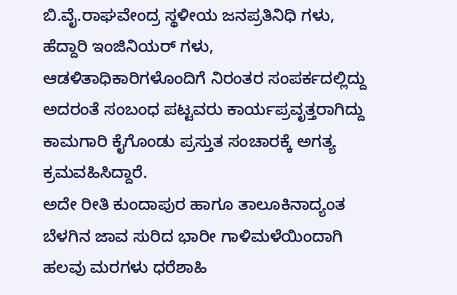ಬಿ.ವೈ.ರಾಘವೇಂದ್ರ ಸ್ಥಳೀಯ ಜನಪ್ರತಿನಿಧಿ ಗಳು, ಹೆದ್ದಾರಿ ಇಂಜಿನಿಯರ್ ಗಳು, ಆಡಳಿತಾಧಿಕಾರಿಗಳೊಂದಿಗೆ ನಿರಂತರ ಸಂಪರ್ಕದಲ್ಲಿದ್ದು ಅದರಂತೆ ಸಂಬಂಧ ಪಟ್ಟವರು ಕಾರ್ಯಪ್ರವೃತ್ತರಾಗಿದ್ದು ಕಾಮಗಾರಿ ಕೈಗೊಂಡು ಪ್ರಸ್ತುತ ಸಂಚಾರಕ್ಕೆ ಅಗತ್ಯ ಕ್ರಮವಹಿಸಿದ್ದಾರೆ.
ಅದೇ ರೀತಿ ಕುಂದಾಪುರ ಹಾಗೂ ತಾಲೂಕಿನಾದ್ಯಂತ ಬೆಳಗಿನ ಜಾವ ಸುರಿದ ಭಾರೀ ಗಾಳಿಮಳೆಯಿಂದಾಗಿ ಹಲವು ಮರಗಳು ಧರೆಶಾಹಿ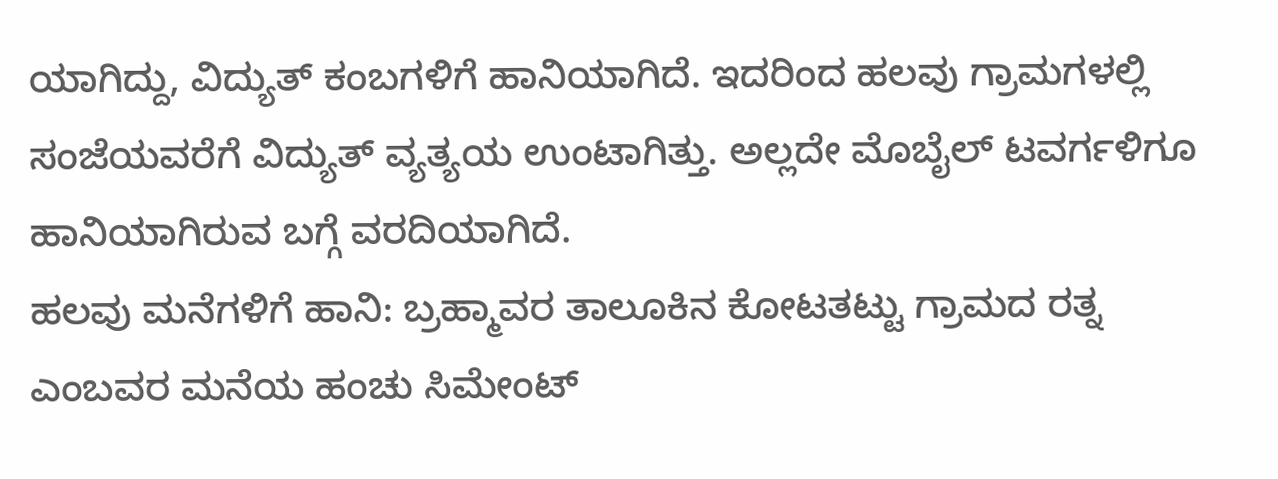ಯಾಗಿದ್ದು, ವಿದ್ಯುತ್ ಕಂಬಗಳಿಗೆ ಹಾನಿಯಾಗಿದೆ. ಇದರಿಂದ ಹಲವು ಗ್ರಾಮಗಳಲ್ಲಿ ಸಂಜೆಯವರೆಗೆ ವಿದ್ಯುತ್ ವ್ಯತ್ಯಯ ಉಂಟಾಗಿತ್ತು. ಅಲ್ಲದೇ ಮೊಬೈಲ್ ಟವರ್ಗಳಿಗೂ ಹಾನಿಯಾಗಿರುವ ಬಗ್ಗೆ ವರದಿಯಾಗಿದೆ.
ಹಲವು ಮನೆಗಳಿಗೆ ಹಾನಿ: ಬ್ರಹ್ಮಾವರ ತಾಲೂಕಿನ ಕೋಟತಟ್ಟು ಗ್ರಾಮದ ರತ್ನ ಎಂಬವರ ಮನೆಯ ಹಂಚು ಸಿಮೇಂಟ್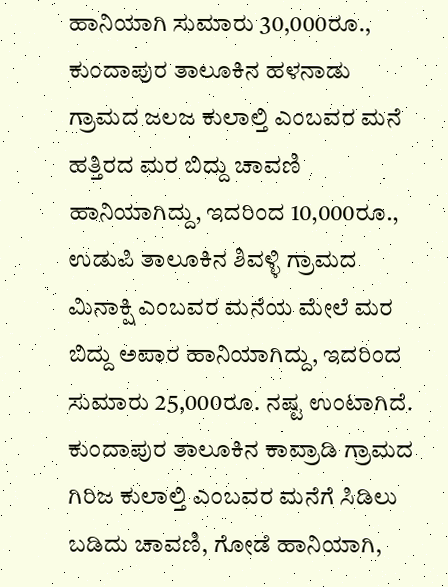ಹಾನಿಯಾಗಿ ಸುಮಾರು 30,000ರೂ., ಕುಂದಾಪುರ ತಾಲೂಕಿನ ಹಳನಾಡು ಗ್ರಾಮದ ಜಲಜ ಕುಲಾಲ್ತಿ ಎಂಬವರ ಮನೆ ಹತ್ತಿರದ ಮರ ಬಿದ್ದು ಚಾವಣಿ ಹಾನಿಯಾಗಿದ್ದು, ಇದರಿಂದ 10,000ರೂ., ಉಡುಪಿ ತಾಲೂಕಿನ ಶಿವಳ್ಳಿ ಗ್ರಾಮದ ಮಿನಾಕ್ಷಿ ಎಂಬವರ ಮನೆಯ ಮೇಲೆ ಮರ ಬಿದ್ದು ಅಪಾರ ಹಾನಿಯಾಗಿದ್ದು, ಇದರಿಂದ ಸುಮಾರು 25,000ರೂ. ನಷ್ಟ ಉಂಟಾಗಿದೆ.
ಕುಂದಾಪುರ ತಾಲೂಕಿನ ಕಾವ್ರಾಡಿ ಗ್ರಾಮದ ಗಿರಿಜ ಕುಲಾಲ್ತಿ ಎಂಬವರ ಮನೆಗೆ ಸಿಡಿಲು ಬಡಿದು ಚಾವಣಿ, ಗೋಡೆ ಹಾನಿಯಾಗಿ,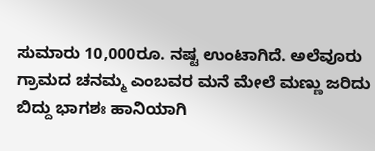ಸುಮಾರು 10,000ರೂ. ನಷ್ಟ ಉಂಟಾಗಿದೆ. ಅಲೆವೂರು ಗ್ರಾಮದ ಚನಮ್ಮ ಎಂಬವರ ಮನೆ ಮೇಲೆ ಮಣ್ಣು ಜರಿದು ಬಿದ್ದು ಭಾಗಶಃ ಹಾನಿಯಾಗಿ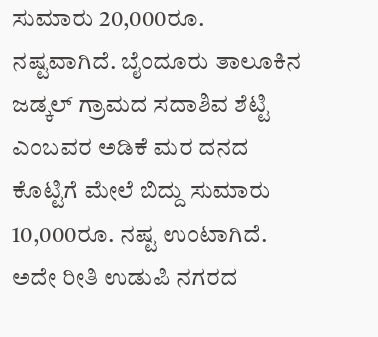ಸುಮಾರು 20,000ರೂ. ನಷ್ಟವಾಗಿದೆ. ಬೈಂದೂರು ತಾಲೂಕಿನ ಜಡ್ಕಲ್ ಗ್ರಾಮದ ಸದಾಶಿವ ಶೆಟ್ಟಿ ಎಂಬವರ ಅಡಿಕೆ ಮರ ದನದ ಕೊಟ್ಟಿಗೆ ಮೇಲೆ ಬಿದ್ದು ಸುಮಾರು 10,000ರೂ. ನಷ್ಟ ಉಂಟಾಗಿದೆ.
ಅದೇ ರೀತಿ ಉಡುಪಿ ನಗರದ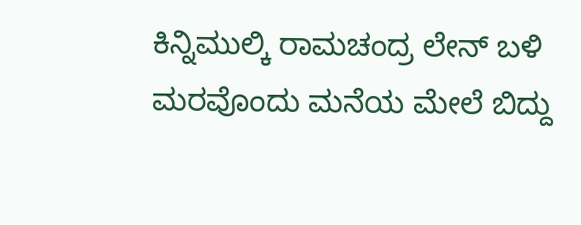ಕಿನ್ನಿಮುಲ್ಕಿ ರಾಮಚಂದ್ರ ಲೇನ್ ಬಳಿ ಮರವೊಂದು ಮನೆಯ ಮೇಲೆ ಬಿದ್ದು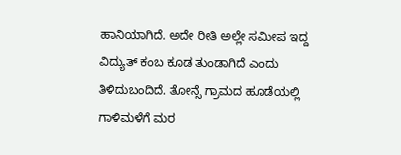ಹಾನಿಯಾಗಿದೆ. ಅದೇ ರೀತಿ ಅಲ್ಲೇ ಸಮೀಪ ಇದ್ದ ವಿದ್ಯುತ್ ಕಂಬ ಕೂಡ ತುಂಡಾಗಿದೆ ಎಂದು ತಿಳಿದುಬಂದಿದೆ. ತೋನ್ಸೆ ಗ್ರಾಮದ ಹೂಡೆಯಲ್ಲಿ ಗಾಳಿಮಳೆಗೆ ಮರ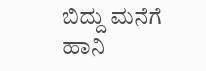ಬಿದ್ದು ಮನೆಗೆ ಹಾನಿ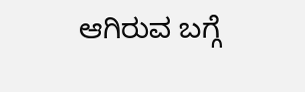ಆಗಿರುವ ಬಗ್ಗೆ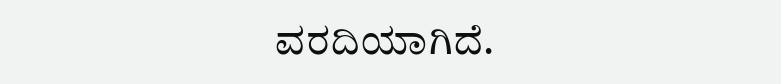ವರದಿಯಾಗಿದೆ.